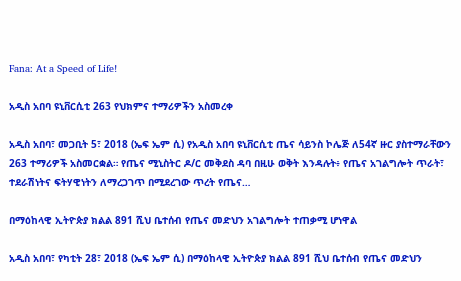Fana: At a Speed of Life!

አዲስ አበባ ዩኒቨርሲቲ 263 የህክምና ተማሪዎችን አስመረቀ

አዲስ አበባ፣ መጋቢት 5፣ 2018 (ኤፍ ኤም ሲ) የአዲስ አበባ ዩኒቨርሲቲ ጤና ሳይንስ ኮሌጅ ለ54ኛ ዙር ያስተማራቸውን 263 ተማሪዎች አስመርቋል። የጤና ሚኒስትር ዶ/ር መቅደስ ዳባ በዚሁ ወቅት እንዳሉት፥ የጤና አገልግሎት ጥራት፣ ተደራሽነትና ፍትሃዊነትን ለማረጋገጥ በሚደረገው ጥረት የጤና…

በማዕከላዊ ኢትዮጵያ ክልል 891 ሺህ ቤተሰብ የጤና መድህን አገልግሎት ተጠቃሚ ሆነዋል

አዲስ አበባ፣ የካቲት 28፣ 2018 (ኤፍ ኤም ሲ) በማዕከላዊ ኢትዮጵያ ክልል 891 ሺህ ቤተሰብ የጤና መድህን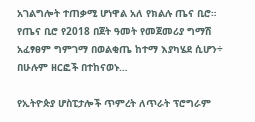አገልግሎት ተጠቃሚ ሆነዋል አለ የክልሉ ጤና ቢሮ። የጤና ቢሮ የ2018 በጀት ዓመት የመጀመሪያ ግማሽ አፈፃፀም ግምገማ በወልቂጤ ከተማ እያካሄደ ሲሆን÷ በሁሉም ዘርፎች በተከናወኑ…

የኢትዮጵያ ሆስፒታሎች ጥምረት ለጥራት ፕሮግራም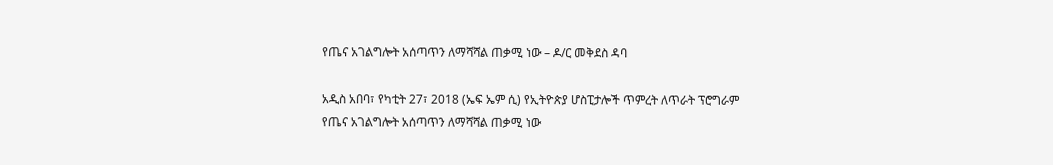የጤና አገልግሎት አሰጣጥን ለማሻሻል ጠቃሚ ነው – ዶ/ር መቅደስ ዳባ

አዲስ አበባ፣ የካቲት 27፣ 2018 (ኤፍ ኤም ሲ) የኢትዮጵያ ሆስፒታሎች ጥምረት ለጥራት ፕሮግራም የጤና አገልግሎት አሰጣጥን ለማሻሻል ጠቃሚ ነው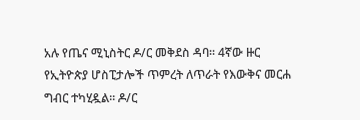አሉ የጤና ሚኒስትር ዶ/ር መቅደስ ዳባ፡፡ 4ኛው ዙር የኢትዮጵያ ሆስፒታሎች ጥምረት ለጥራት የእውቅና መርሐ ግብር ተካሂዷል፡፡ ዶ/ር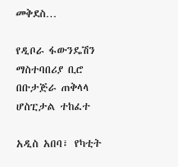መቅደስ…

የዲቦራ ፋውንዴሽን ማስተባበሪያ ቢሮ በቡታጅራ ጠቅላላ ሆስፒታል ተከፈተ

አዲስ አበባ፣ የካቲት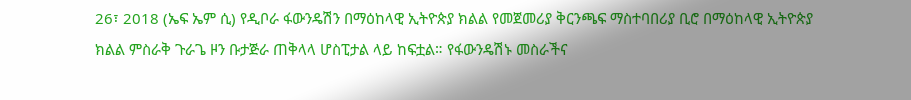26፣ 2018 (ኤፍ ኤም ሲ) የዲቦራ ፋውንዴሽን በማዕከላዊ ኢትዮጵያ ክልል የመጀመሪያ ቅርንጫፍ ማስተባበሪያ ቢሮ በማዕከላዊ ኢትዮጵያ ክልል ምስራቅ ጉራጌ ዞን ቡታጅራ ጠቅላላ ሆስፒታል ላይ ከፍቷል። የፋውንዴሽኑ መስራችና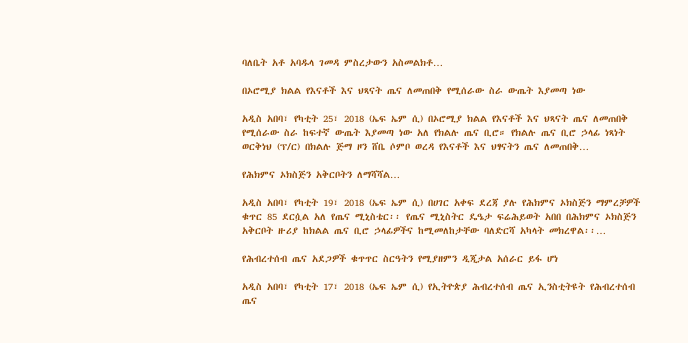ባለቤት አቶ አባዱላ ገመዳ ምስረታውን አስመልክቶ…

በኦሮሚያ ክልል የእናቶች እና ህጻናት ጤና ለመጠበቅ የሚሰራው ስራ ውጤት እያመጣ ነው

አዲስ አበባ፣ የካቲት 25፣ 2018 (ኤፍ ኤም ሲ) በኦሮሚያ ክልል የእናቶች እና ህጻናት ጤና ለመጠበቅ የሚሰራው ስራ ከፍተኛ ውጤት እያመጣ ነው አለ የክልሉ ጤና ቢሮ። የክልሉ ጤና ቢሮ ኃላፊ ነጻነት ወርቅነህ (ፕ/ር) በክልሉ ጅማ ዞን ሸቤ ሶምቦ ወረዳ የእናቶች እና ህፃናትን ጤና ለመጠበቅ…

የሕክምና ኦክስጅን አቅርቦትን ለማሻሻል…

አዲስ አበባ፣ የካቲት 19፣ 2018 (ኤፍ ኤም ሲ) በሀገር አቀፍ ደረጃ ያሉ የሕክምና ኦክስጅን ማምረቻዎች ቁጥር 85 ደርሷል አለ የጤና ሚኒስቴር፡፡ የጤና ሚኒስትር ዴዔታ ፍሬሕይወት አበበ በሕክምና ኦክስጅን አቅርቦት ዙሪያ ከክልል ጤና ቢሮ ኃላፊዎችና ከሚመለከታቸው ባለድርሻ አካላት መክረዋል፡፡…

የሕብረተሰብ ጤና አደጋዎች ቁጥጥር ስርዓትን የሚያዘምን ዲጂታል አሰራር ይፋ ሆነ

አዲስ አበባ፣ የካቲት 17፣ 2018 (ኤፍ ኤም ሲ) የኢትዮጵያ ሕብረተሰብ ጤና ኢንስቲትዩት የሕብረተሰብ ጤና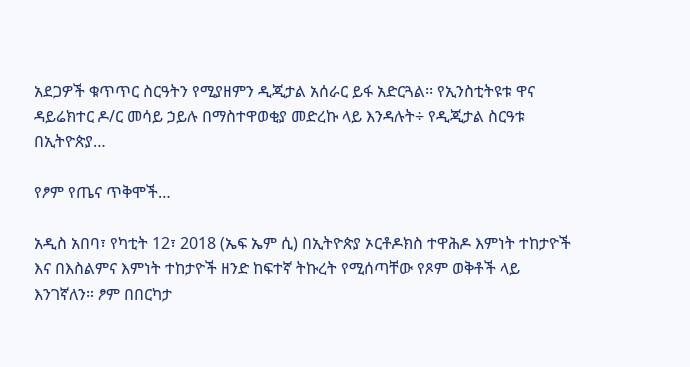አደጋዎች ቁጥጥር ስርዓትን የሚያዘምን ዲጂታል አሰራር ይፋ አድርጓል፡፡ የኢንስቲትዩቱ ዋና ዳይሬክተር ዶ/ር መሳይ ኃይሉ በማስተዋወቂያ መድረኩ ላይ እንዳሉት÷ የዲጂታል ስርዓቱ በኢትዮጵያ…

የፆም የጤና ጥቅሞች…

አዲስ አበባ፣ የካቲት 12፣ 2018 (ኤፍ ኤም ሲ) በኢትዮጵያ ኦርቶዶክስ ተዋሕዶ እምነት ተከታዮች እና በእስልምና እምነት ተከታዮች ዘንድ ከፍተኛ ትኩረት የሚሰጣቸው የጾም ወቅቶች ላይ እንገኛለን። ፆም በበርካታ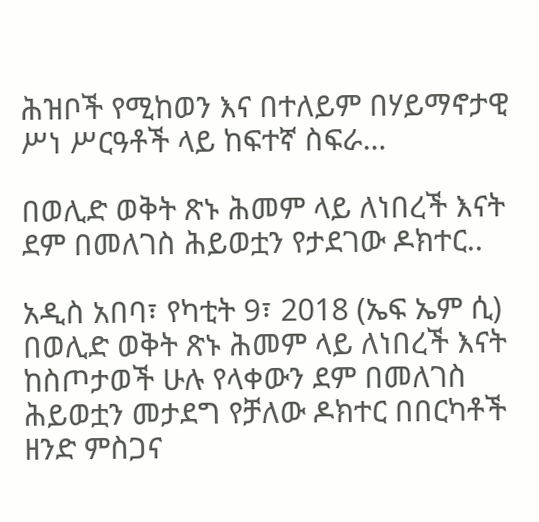ሕዝቦች የሚከወን እና በተለይም በሃይማኖታዊ ሥነ ሥርዓቶች ላይ ከፍተኛ ስፍራ…

በወሊድ ወቅት ጽኑ ሕመም ላይ ለነበረች እናት ደም በመለገስ ሕይወቷን የታደገው ዶክተር..

አዲስ አበባ፣ የካቲት 9፣ 2018 (ኤፍ ኤም ሲ) በወሊድ ወቅት ጽኑ ሕመም ላይ ለነበረች እናት ከስጦታወች ሁሉ የላቀውን ደም በመለገስ ሕይወቷን መታደግ የቻለው ዶክተር በበርካቶች ዘንድ ምስጋና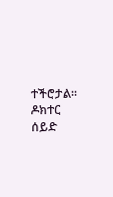ተችሮታል፡፡ ዶክተር ሰይድ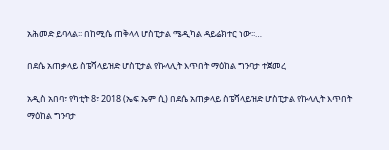አሕመድ ይባላል፡፡ በከሚሴ ጠቅላላ ሆስፒታል ሜዲካል ዳይሬክተር ነው፡፡…

በደሴ አጠቃላይ ስፔሻላይዝድ ሆስፒታል የኩላሊት እጥበት ማዕከል ግንባታ ተጀመረ

አዲስ አበባ፣ የካቲት 8፣ 2018 (ኤፍ ኤም ሲ) በደሴ አጠቃላይ ስፔሻላይዝድ ሆስፒታል የኩላሊት እጥበት ማዕከል ግንባታ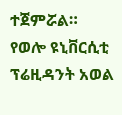ተጀምሯል። የወሎ ዩኒቨርሲቲ ፕሬዚዳንት አወል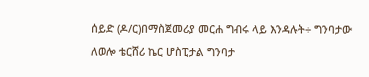ሰይድ (ዶ/ር)በማስጀመሪያ መርሐ ግብሩ ላይ እንዳሉት÷ ግንባታው ለወሎ ቴርሸሪ ኬር ሆስፒታል ግንባታ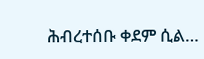ሕብረተሰቡ ቀደም ሲል…